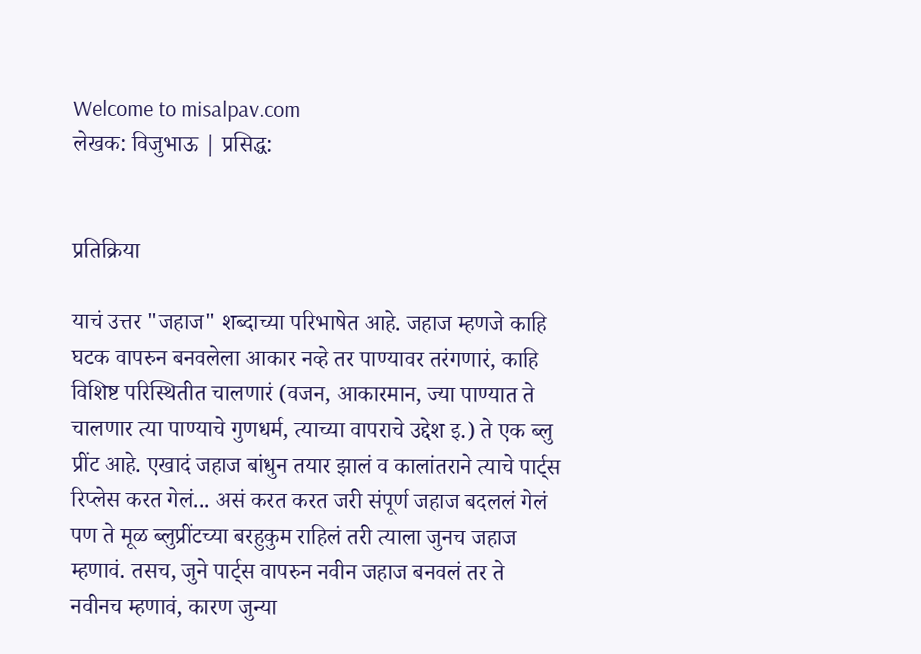Welcome to misalpav.com
लेखक: विजुभाऊ | प्रसिद्ध:


प्रतिक्रिया

याचं उत्तर "जहाज" शब्दाच्या परिभाषेत आहे. जहाज म्हणजे काहि घटक वापरुन बनवलेला आकार नव्हे तर पाण्यावर तरंगणारं, काहि विशिष्ट परिस्थितीत चालणारं (वजन, आकारमान, ज्या पाण्यात ते चालणार त्या पाण्याचे गुणधर्म, त्याच्या वापराचे उद्देश इ.) ते एक ब्लु प्रींट आहे. एखादं जहाज बांधुन तयार झालं व कालांतराने त्याचे पार्ट्स रिप्लेस करत गेलं... असं करत करत जरी संपूर्ण जहाज बदललं गेलं पण ते मूळ ब्लुप्रींटच्या बरहुकुम राहिलं तरी त्याला जुनच जहाज म्हणावं. तसच, जुने पार्ट्स वापरुन नवीन जहाज बनवलं तर ते नवीनच म्हणावं, कारण जुन्या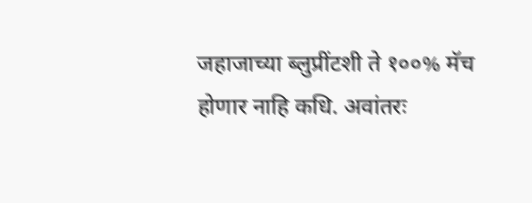जहाजाच्या ब्लुप्रींटशी ते १००% मॅच होणार नाहि कधि. अवांतरः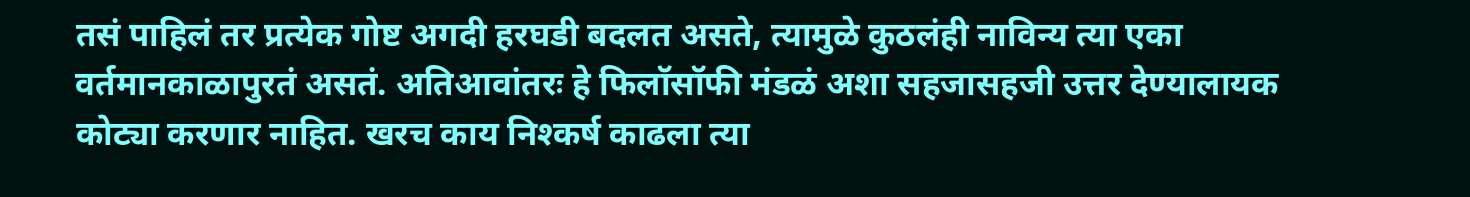तसं पाहिलं तर प्रत्येक गोष्ट अगदी हरघडी बदलत असते, त्यामुळे कुठलंही नाविन्य त्या एका वर्तमानकाळापुरतं असतं. अतिआवांतरः हे फिलॉसॉफी मंडळं अशा सहजासहजी उत्तर देण्यालायक कोट्या करणार नाहित. खरच काय निश्कर्ष काढला त्या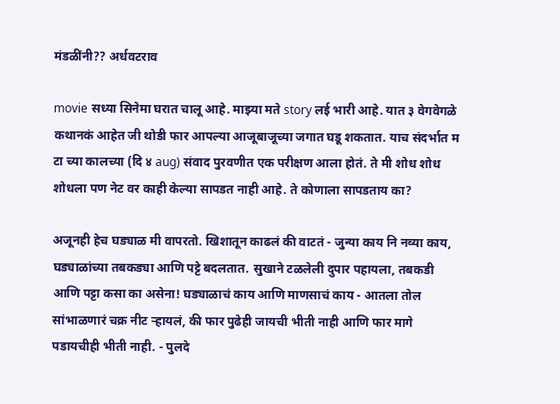मंडळींनी?? अर्धवटराव

movie सध्या सिनेमा घरात चालू आहे. माझ्या मते story लई भारी आहे. यात ३ वेगवेगळे कथानकं आहेत जी थोडी फार आपल्या आजूबाजूच्या जगात घडू शकतात. याच संदर्भात म टा च्या कालच्या (दि ४ aug) संवाद पुरवणीत एक परीक्षण आला होतं. ते मी शोध शोध शोधला पण नेट वर काही केल्या सापडत नाही आहे. ते कोणाला सापडताय का?

अजूनही हेच घड्याळ मी वापरतो. खिशातून काढलं की वाटतं - जुन्या काय नि नव्या काय, घड्याळांच्या तबकड्या आणि पट्टे बदलतात. सुखाने टळलेली दुपार पहायला, तबकडी आणि पट्टा कसा का असेना! घड्याळाचं काय आणि माणसाचं काय - आतला तोल सांभाळणारं चक्र नीट र्‍हायलं, की फार पुढेही जायची भीती नाही आणि फार मागे पडायचीही भीती नाही. - पुलदे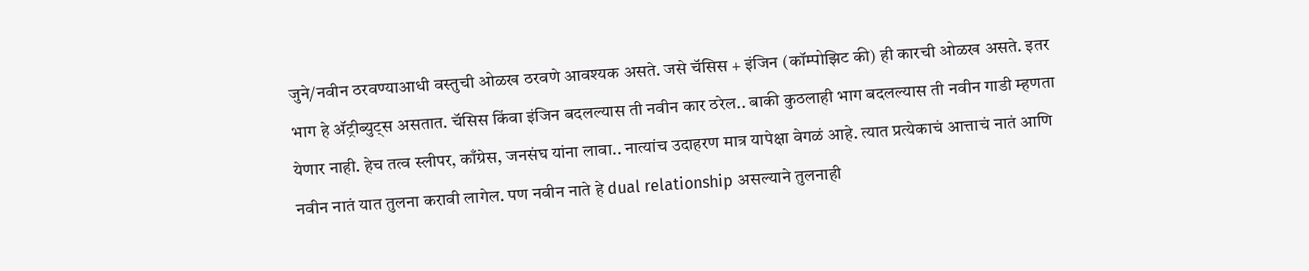जुने/नवीन ठरवण्याआधी वस्तुची ओळख ठरवणे आवश्यक असते. जसे चॅसिस + इंजिन (कॉम्पोझिट की) ही कारची ओळख असते. इतर भाग हे अ‍ॅट्रीब्युट्स असतात. चॅसिस किंवा इंजिन बदलल्यास ती नवीन कार ठरेल.. बाकी कुठलाही भाग बदलल्यास ती नवीन गाडी म्हणता येणार नाही. हेच तत्व स्लीपर, काँग्रेस, जनसंघ यांना लावा.. नात्यांच उदाहरण मात्र यापेक्षा वेगळं आहे. त्यात प्रत्येकाचं आत्ताचं नातं आणि नवीन नातं यात तुलना करावी लागेल. पण नवीन नाते हे dual relationship असल्याने तुलनाही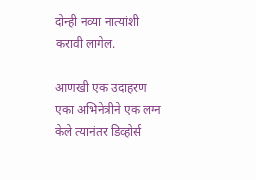दोन्ही नव्या नात्यांशी करावी लागेल.

आणखी एक उदाहरण एका अभिनेत्रीने एक लग्न केले त्यानंतर डिव्होर्स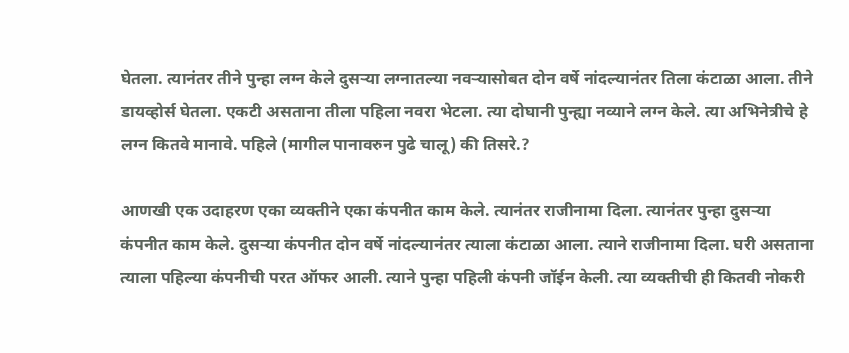घेतला. त्यानंतर तीने पुन्हा लग्न केले दुसर्‍या लग्नातल्या नवर्‍यासोबत दोन वर्षे नांदल्यानंतर तिला कंटाळा आला. तीने डायव्होर्स घेतला. एकटी असताना तीला पहिला नवरा भेटला. त्या दोघानी पुन्ह्या नव्याने लग्न केले. त्या अभिनेत्रीचे हे लग्न कितवे मानावे. पहिले (मागील पानावरुन पुढे चालू) की तिसरे.?

आणखी एक उदाहरण एका व्यक्तीने एका कंपनीत काम केले. त्यानंतर राजीनामा दिला. त्यानंतर पुन्हा दुसर्‍या कंपनीत काम केले. दुसर्‍या कंपनीत दोन वर्षे नांदल्यानंतर त्याला कंटाळा आला. त्याने राजीनामा दिला. घरी असताना त्याला पहिल्या कंपनीची परत ऑफर आली. त्याने पुन्हा पहिली कंपनी जॉईन केली. त्या व्यक्तीची ही कितवी नोकरी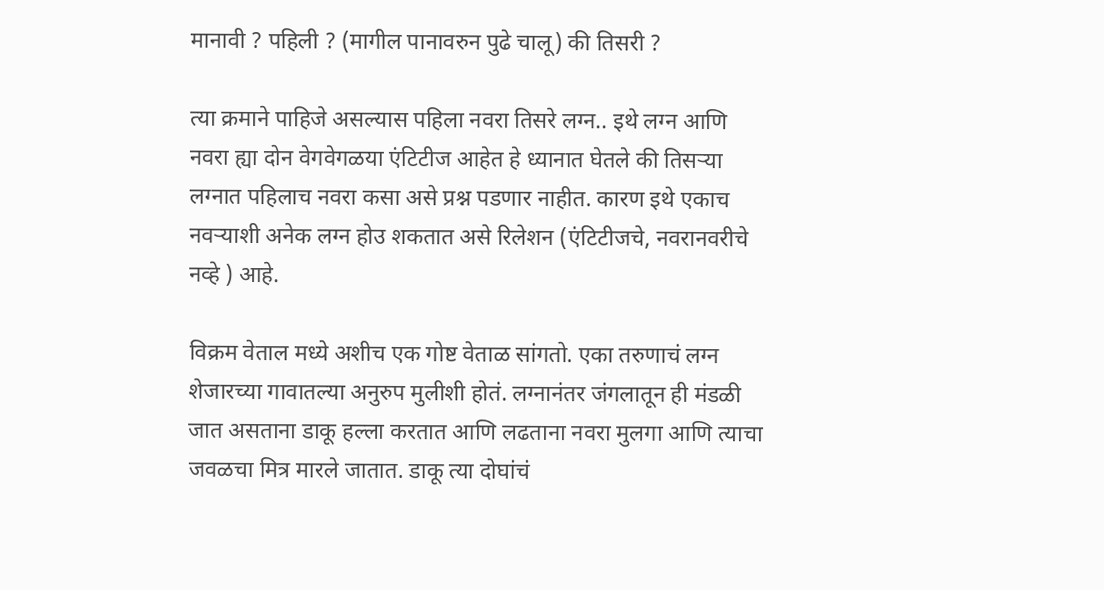मानावी ? पहिली ? (मागील पानावरुन पुढे चालू) की तिसरी ?

त्या क्रमाने पाहिजे असल्यास पहिला नवरा तिसरे लग्न.. इथे लग्न आणि नवरा ह्या दोन वेगवेगळया एंटिटीज आहेत हे ध्यानात घेतले की तिसर्‍या लग्नात पहिलाच नवरा कसा असे प्रश्न पडणार नाहीत. कारण इथे एकाच नवर्‍याशी अनेक लग्न होउ शकतात असे रिलेशन (एंटिटीजचे, नवरानवरीचे नव्हे ) आहे.

विक्रम वेताल मध्ये अशीच एक गोष्ट वेताळ सांगतो. एका तरुणाचं लग्न शेजारच्या गावातल्या अनुरुप मुलीशी होतं. लग्नानंतर जंगलातून ही मंडळी जात असताना डाकू हल्ला करतात आणि लढताना नवरा मुलगा आणि त्याचा जवळचा मित्र मारले जातात. डाकू त्या दोघांचं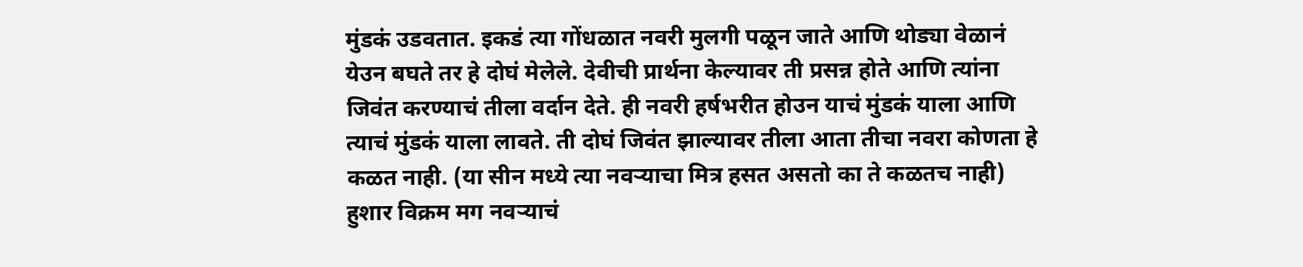मुंडकं उडवतात. इकडं त्या गोंधळात नवरी मुलगी पळून जाते आणि थोड्या वेळानं येउन बघते तर हे दोघं मेलेले. देवीची प्रार्थना केल्यावर ती प्रसन्न होते आणि त्यांना जिवंत करण्याचं तीला वर्दान देते. ही नवरी हर्षभरीत होउन याचं मुंडकं याला आणि त्याचं मुंडकं याला लावते. ती दोघं जिवंत झाल्यावर तीला आता तीचा नवरा कोणता हे कळत नाही. (या सीन मध्ये त्या नवर्‍याचा मित्र हसत असतो का ते कळतच नाही) हुशार विक्रम मग नवर्‍याचं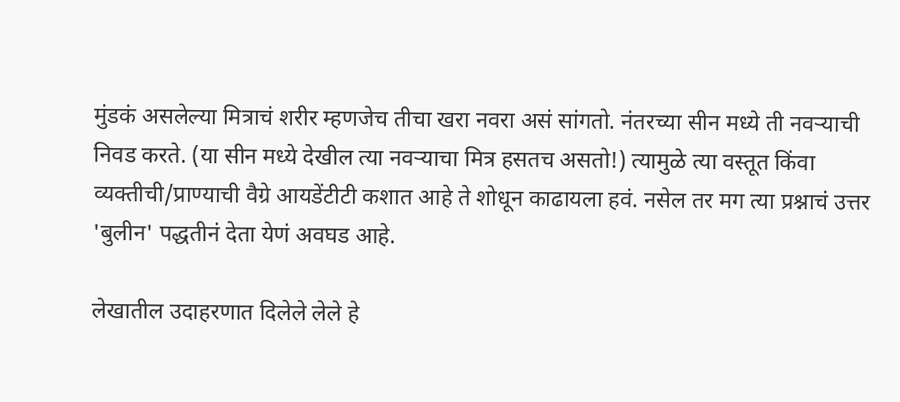मुंडकं असलेल्या मित्राचं शरीर म्हणजेच तीचा खरा नवरा असं सांगतो. नंतरच्या सीन मध्ये ती नवर्‍याची निवड करते. (या सीन मध्ये देखील त्या नवर्‍याचा मित्र हसतच असतो!) त्यामुळे त्या वस्तूत किंवा व्यक्तीची/प्राण्याची वैग्रे आयडेंटीटी कशात आहे ते शोधून काढायला हवं. नसेल तर मग त्या प्रश्नाचं उत्तर 'बुलीन' पद्धतीनं देता येणं अवघड आहे.

लेखातील उदाहरणात दिलेले लेले हे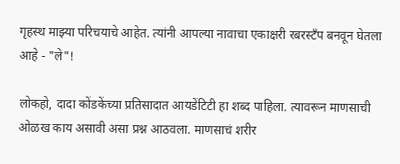गृहस्थ माझ्या परिचयाचे आहेत. त्यांनी आपल्या नावाचा एकाक्षरी रबरस्टँप बनवून घेतला आहे - "ले"!

लोकहो, दादा कोंडकेंच्या प्रतिसादात आयडेंटिटी हा शब्द पाहिला. त्यावरून माणसाची ओळख काय असावी असा प्रश्न आठवला. माणसाचं शरीर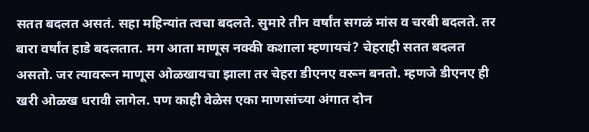सतत बदलत असतं. सहा महिन्यांत त्वचा बदलते. सुमारे तीन वर्षांत सगळं मांस व चरबी बदलते. तर बारा वर्षांत हाडे बदलतात. मग आता माणूस नक्की कशाला म्हणायचं? चेहराही सतत बदलत असतो. जर त्यावरून माणूस ओळखायचा झाला तर चेहरा डीएनए वरून बनतो. म्हणजे डीएनए ही खरी ओळख धरावी लागेल. पण काही वेळेस एका माणसांच्या अंगात दोन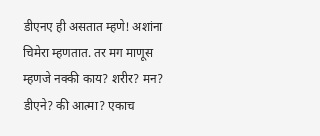डीएनए ही असतात म्हणे! अशांना चिमेरा म्हणतात. तर मग माणूस म्हणजे नक्की काय? शरीर? मन? डीएने? की आत्मा? एकाच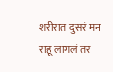शरीरात दुसरं मन राहू लागलं तर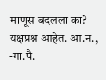माणूस बदलला का? यक्षप्रश्न आहेत. आ.न., -गा.पै.